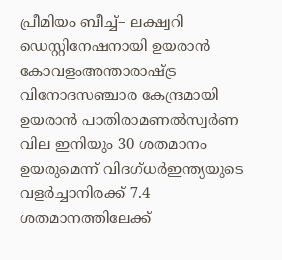പ്രീമിയം ബീച്ച്– ലക്ഷ്വറി ഡെസ്റ്റിനേഷനായി ഉയരാൻ കോവളംഅന്താരാഷ്ട്ര വിനോദസ‍ഞ്ചാര കേന്ദ്രമായി ഉയരാൻ പാതിരാമണൽസ്വർണ വില ഇനിയും 30 ശതമാനം ഉയരുമെന്ന് വിദഗ്ധർഇന്ത്യയുടെ വളര്‍ച്ചാനിരക്ക് 7.4 ശതമാനത്തിലേക്ക്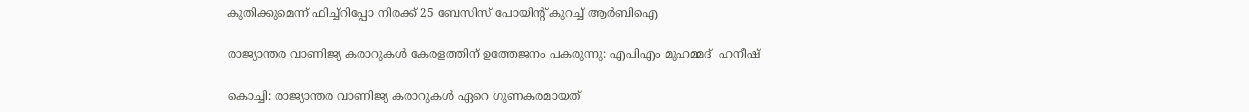കുതിക്കുമെന്ന് ഫിച്ച്റിപ്പോ നിരക്ക് 25 ബേസിസ് പോയിന്റ് കുറച്ച് ആർബിഐ

രാജ്യാന്തര വാണിജ്യ കരാറുകൾ കേരളത്തിന് ഉത്തേജനം പകരുന്നു: എപിഎം മുഹമ്മദ്  ഹനീഷ്

കൊച്ചി: രാജ്യാന്തര വാണിജ്യ കരാറുകൾ ഏറെ ഗുണകരമായത്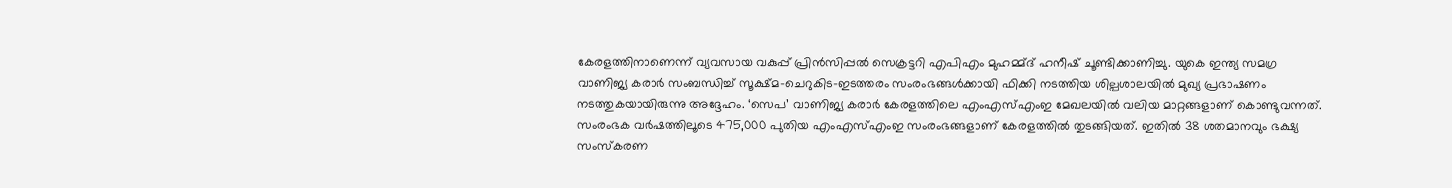കേരളത്തിനാണെന്ന് വ്യവസായ വകുപ്പ് പ്രിൻസിപ്പൽ സെക്രട്ടറി എപിഎം മുഹമ്മ്ദ് ഹനീഷ് ചൂണ്ടിക്കാണിച്ചു. യുകെ ഇന്ത്യ സമഗ്ര വാണിജ്യ കരാർ സംബന്ധിച്ച് സൂക്ഷ്മ-ചെറുകിട-ഇടത്തരം സംരംഭങ്ങൾക്കായി ഫിക്കി നടത്തിയ ശില്പശാലയിൽ മുഖ്യ പ്രഭാഷണം നടത്തുകയായിരുന്നു അദ്ദേഹം. ‘സെപ’ വാണിജ്യ കരാർ കേരളത്തിലെ എംഎസ്എംഇ മേഖലയിൽ വലിയ മാറ്റങ്ങളാണ് കൊണ്ടുവന്നത്. സംരംഭക വർഷത്തിലൂടെ 475,000 പുതിയ എംഎസ്എംഇ സംരംഭങ്ങളാണ് കേരളത്തിൽ തുടങ്ങിയത്. ഇതിൽ 38 ശതമാനവും ഭക്ഷ്യ സംസ്കരണ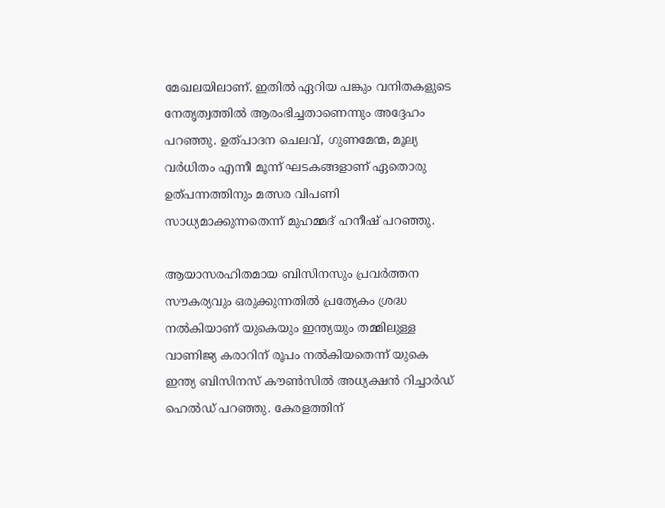മേഖലയിലാണ്. ഇതിൽ ഏറിയ പങ്കും വനിതകളുടെ നേതൃത്വത്തിൽ ആരംഭിച്ചതാണെന്നും അദ്ദേഹം പറഞ്ഞു. ഉത്പാദന ചെലവ്, ഗുണമേന്മ, മൂല്യ വർധിതം എന്നീ മൂന്ന് ഘടകങ്ങളാണ് ഏതൊരു ഉത്പന്നത്തിനും മത്സര വിപണി സാധ്യമാക്കുന്നതെന്ന് മുഹമ്മദ് ഹനീഷ് പറഞ്ഞു.

ആയാസരഹിതമായ ബിസിനസും പ്രവർത്തന സൗകര്യവും ഒരുക്കുന്നതിൽ പ്രത്യേകം ശ്രദ്ധ നൽകിയാണ് യുകെയും ഇന്ത്യയും തമ്മിലുള്ള വാണിജ്യ കരാറിന് രൂപം നൽകിയതെന്ന് യുകെ ഇന്ത്യ ബിസിനസ് കൗൺസിൽ അധ്യക്ഷൻ റിച്ചാർഡ് ഹെൽഡ് പറഞ്ഞു. കേരളത്തിന്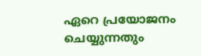ഏറെ പ്രയോജനം ചെയ്യുന്നതും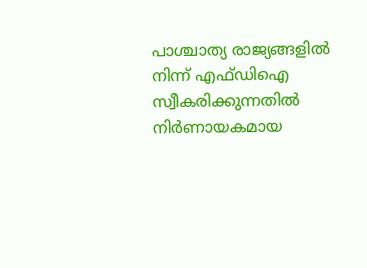പാശ്ചാത്യ രാജ്യങ്ങളിൽ നിന്ന് എഫ്ഡിഐ സ്വീകരിക്കുന്നതിൽ നിർണായകമായ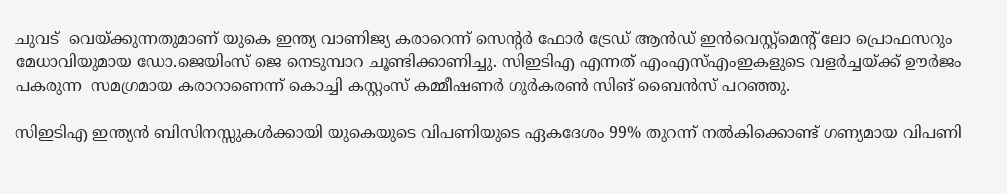ചുവട്  വെയ്ക്കുന്നതുമാണ് യുകെ ഇന്ത്യ വാണിജ്യ കരാറെന്ന് സെന്റർ ഫോർ ട്രേഡ് ആൻഡ് ഇൻവെസ്റ്റ്‌മെന്റ് ലോ പ്രൊഫസറും മേധാവിയുമായ ഡോ.ജെയിംസ് ജെ നെടുമ്പാറ ചൂണ്ടിക്കാണിച്ചു. സിഇടിഎ എന്നത് എംഎസ്എംഇകളുടെ വളർച്ചയ്ക്ക് ഊർജം പകരുന്ന  സമഗ്രമായ കരാറാണെന്ന് കൊച്ചി കസ്റ്റംസ് കമ്മീഷണർ ഗുർകരൺ സിങ് ബൈൻസ് പറഞ്ഞു.

സിഇടിഎ ഇന്ത്യൻ ബിസിനസ്സുകൾക്കായി യുകെയുടെ വിപണിയുടെ ഏകദേശം 99% തുറന്ന് നൽകിക്കൊണ്ട് ഗണ്യമായ വിപണി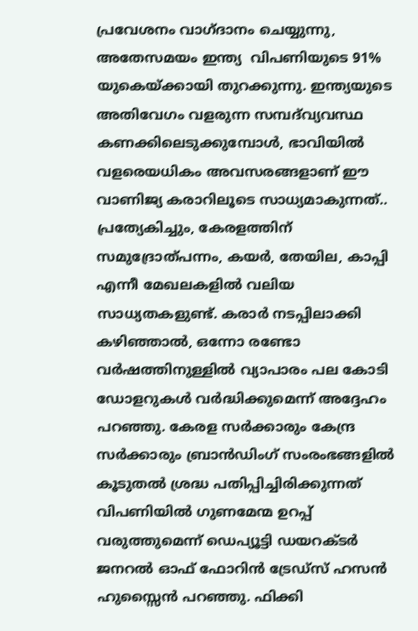പ്രവേശനം വാഗ്ദാനം ചെയ്യുന്നു, അതേസമയം ഇന്ത്യ  വിപണിയുടെ 91% യുകെയ്ക്കായി തുറക്കുന്നു. ഇന്ത്യയുടെ അതിവേഗം വളരുന്ന സമ്പദ്‌വ്യവസ്ഥ കണക്കിലെടുക്കുമ്പോൾ, ഭാവിയിൽ വളരെയധികം അവസരങ്ങളാണ് ഈ വാണിജ്യ കരാറിലൂടെ സാധ്യമാകുന്നത്.. പ്രത്യേകിച്ചും, കേരളത്തിന് സമുദ്രോത്പന്നം, കയർ, തേയില, കാപ്പി എന്നീ മേഖലകളിൽ വലിയ സാധ്യതകളുണ്ട്. കരാർ നടപ്പിലാക്കി കഴിഞ്ഞാൽ, ഒന്നോ രണ്ടോ വർഷത്തിനുള്ളിൽ വ്യാപാരം പല കോടി ഡോളറുകൾ വർദ്ധിക്കുമെന്ന് അദ്ദേഹം പറഞ്ഞു. കേരള സർക്കാരും കേന്ദ്ര സർക്കാരും ബ്രാൻഡിംഗ് സംരംഭങ്ങളിൽ കൂടുതൽ ശ്രദ്ധ പതിപ്പിച്ചിരിക്കുന്നത് വിപണിയിൽ ഗുണമേന്മ ഉറപ്പ് വരുത്തുമെന്ന് ഡെപ്യൂട്ടി ഡയറക്ടർ ജനറൽ ഓഫ് ഫോറിൻ ട്രേഡ്‌സ് ഹസൻ ഹുസ്സൈൻ പറഞ്ഞു. ഫിക്കി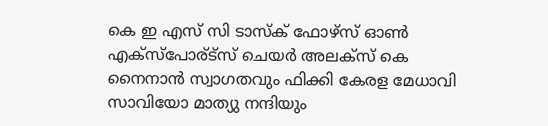കെ ഇ എസ് സി ടാസ്ക് ഫോഴ്‌സ് ഓൺ എക്സ്പോര്ട്സ് ചെയർ അലക്‌സ് കെ നൈനാൻ സ്വാഗതവും ഫിക്കി കേരള മേധാവി സാവിയോ മാത്യു നന്ദിയും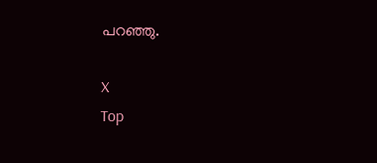പറഞ്ഞു.

X
Top